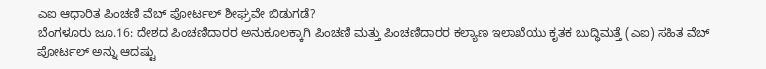ಎಐ ಆಧಾರಿತ ಪಿಂಚಣಿ ವೆಬ್ ಪೋರ್ಟಲ್ ಶೀಘ್ರವೇ ಬಿಡುಗಡೆ?
ಬೆಂಗಳೂರು ಜೂ.16: ದೇಶದ ಪಿಂಚಣಿದಾರರ ಅನುಕೂಲಕ್ಕಾಗಿ ಪಿಂಚಣಿ ಮತ್ತು ಪಿಂಚಣಿದಾರರ ಕಲ್ಯಾಣ ಇಲಾಖೆಯು ಕೃತಕ ಬುದ್ಧಿಮತ್ತೆ (ಎಐ) ಸಹಿತ ವೆಬ್ ಪೋರ್ಟಲ್ ಅನ್ನು ಆದಷ್ಟು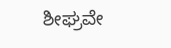ಶೀಘ್ರವೇ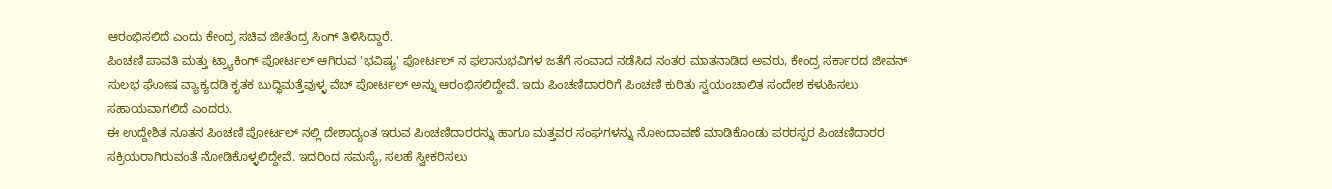ಆರಂಭಿಸಲಿದೆ ಎಂದು ಕೇಂದ್ರ ಸಚಿವ ಜೀತೆಂದ್ರ ಸಿಂಗ್ ತಿಳಿಸಿದ್ದಾರೆ.
ಪಿಂಚಣಿ ಪಾವತಿ ಮತ್ತು ಟ್ರ್ಯಾಕಿಂಗ್ ಪೋರ್ಟಲ್ ಆಗಿರುವ 'ಭವಿಷ್ಯ' ಪೋರ್ಟಲ್ ನ ಫಲಾನುಭವಿಗಳ ಜತೆಗೆ ಸಂವಾದ ನಡೆಸಿದ ನಂತರ ಮಾತನಾಡಿದ ಅವರು, ಕೇಂದ್ರ ಸರ್ಕಾರದ ಜೀವನ್ ಸುಲಭ ಘೋಷ ವ್ಯಾಕ್ಯದಡಿ ಕೃತಕ ಬುದ್ಧಿಮತ್ತೆವುಳ್ಳ ವೆಬ್ ಪೋರ್ಟಲ್ ಅನ್ನು ಆರಂಭಿಸಲಿದ್ದೇವೆ. ಇದು ಪಿಂಚಣಿದಾರರಿಗೆ ಪಿಂಚಣಿ ಕುರಿತು ಸ್ವಯಂಚಾಲಿತ ಸಂದೇಶ ಕಳುಹಿಸಲು ಸಹಾಯವಾಗಲಿದೆ ಎಂದರು.
ಈ ಉದ್ದೇಶಿತ ನೂತನ ಪಿಂಚಣಿ ಪೋರ್ಟಲ್ ನಲ್ಲಿ ದೇಶಾದ್ಯಂತ ಇರುವ ಪಿಂಚಣಿದಾರರನ್ನು ಹಾಗೂ ಮತ್ತವರ ಸಂಘಗಳನ್ನು ನೋಂದಾವಣೆ ಮಾಡಿಕೊಂಡು ಪರರಸ್ಪರ ಪಿಂಚಣಿದಾರರ ಸಕ್ರಿಯರಾಗಿರುವಂತೆ ನೋಡಿಕೊಳ್ಳಲಿದ್ದೇವೆ. ಇದರಿಂದ ಸಮಸ್ಯೆ, ಸಲಹೆ ಸ್ವೀಕರಿಸಲು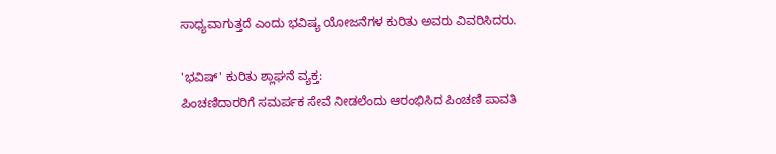ಸಾಧ್ಯವಾಗುತ್ತದೆ ಎಂದು ಭವಿಷ್ಯ ಯೋಜನೆಗಳ ಕುರಿತು ಅವರು ವಿವರಿಸಿದರು.

'ಭವಿಷ್' ಕುರಿತು ಶ್ಲಾಘನೆ ವ್ಯಕ್ತ:
ಪಿಂಚಣಿದಾರರಿಗೆ ಸಮರ್ಪಕ ಸೇವೆ ನೀಡಲೆಂದು ಆರಂಭಿಸಿದ ಪಿಂಚಣಿ ಪಾವತಿ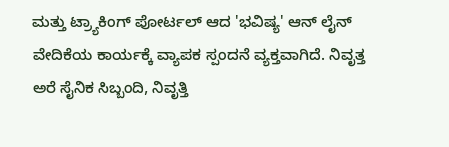ಮತ್ತು ಟ್ರ್ಯಾಕಿಂಗ್ ಪೋರ್ಟಲ್ ಆದ 'ಭವಿಷ್ಯ' ಆನ್ ಲೈನ್ ವೇದಿಕೆಯ ಕಾರ್ಯಕ್ಕೆ ವ್ಯಾಪಕ ಸ್ಪಂದನೆ ವ್ಯಕ್ತವಾಗಿದೆ. ನಿವೃತ್ತ ಅರೆ ಸೈನಿಕ ಸಿಬ್ಬಂದಿ, ನಿವೃತ್ತಿ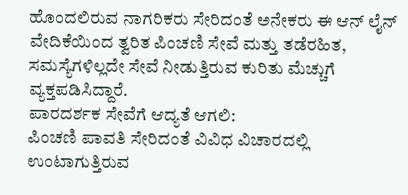ಹೊಂದಲಿರುವ ನಾಗರಿಕರು ಸೇರಿದಂತೆ ಅನೇಕರು ಈ ಆನ್ ಲೈನ್ ವೇದಿಕೆಯಿಂದ ತ್ವರಿತ ಪಿಂಚಣಿ ಸೇವೆ ಮತ್ತು ತಡೆರಹಿತ, ಸಮಸ್ಯೆಗಳಿಲ್ಲದೇ ಸೇವೆ ನೀಡುತ್ತಿರುವ ಕುರಿತು ಮೆಚ್ಚುಗೆ ವ್ಯಕ್ತಪಡಿಸಿದ್ದಾರೆ.
ಪಾರದರ್ಶಕ ಸೇವೆಗೆ ಆದ್ಯತೆ ಆಗಲಿ:
ಪಿಂಚಣಿ ಪಾವತಿ ಸೇರಿದಂತೆ ವಿವಿಧ ವಿಚಾರದಲ್ಲಿ ಉಂಟಾಗುತ್ತಿರುವ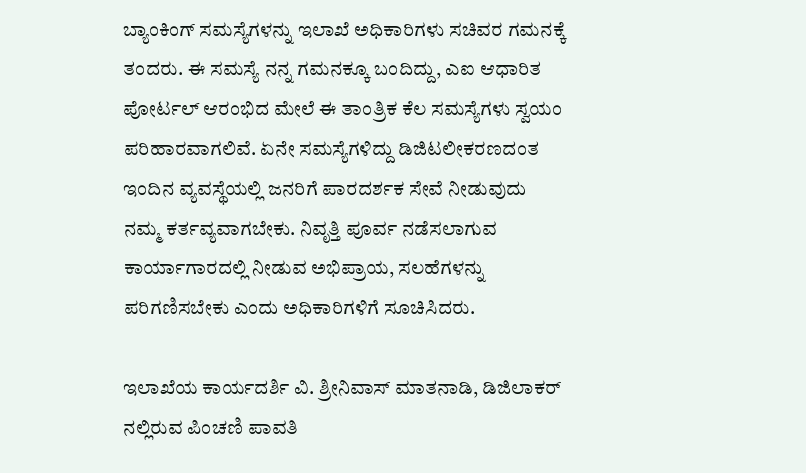ಬ್ಯಾಂಕಿಂಗ್ ಸಮಸ್ಯೆಗಳನ್ನು ಇಲಾಖೆ ಅಧಿಕಾರಿಗಳು ಸಚಿವರ ಗಮನಕ್ಕೆ ತಂದರು. ಈ ಸಮಸ್ಯೆ ನನ್ನ ಗಮನಕ್ಕೂ ಬಂದಿದ್ದು, ಎಐ ಆಧಾರಿತ ಪೋರ್ಟಲ್ ಆರಂಭಿದ ಮೇಲೆ ಈ ತಾಂತ್ರಿಕ ಕೆಲ ಸಮಸ್ಯೆಗಳು ಸ್ವಯಂ ಪರಿಹಾರವಾಗಲಿವೆ. ಏನೇ ಸಮಸ್ಯೆಗಳಿದ್ದು ಡಿಜಿಟಲೀಕರಣದಂತ ಇಂದಿನ ವ್ಯವಸ್ಥೆಯಲ್ಲಿ ಜನರಿಗೆ ಪಾರದರ್ಶಕ ಸೇವೆ ನೀಡುವುದು ನಮ್ಮ ಕರ್ತವ್ಯವಾಗಬೇಕು. ನಿವೃತ್ತಿ ಪೂರ್ವ ನಡೆಸಲಾಗುವ ಕಾರ್ಯಾಗಾರದಲ್ಲಿ ನೀಡುವ ಅಭಿಪ್ರಾಯ, ಸಲಹೆಗಳನ್ನು ಪರಿಗಣಿಸಬೇಕು ಎಂದು ಅಧಿಕಾರಿಗಳಿಗೆ ಸೂಚಿಸಿದರು.

ಇಲಾಖೆಯ ಕಾರ್ಯದರ್ಶಿ ವಿ. ಶ್ರೀನಿವಾಸ್ ಮಾತನಾಡಿ, ಡಿಜಿಲಾಕರ್ ನಲ್ಲಿರುವ ಪಿಂಚಣಿ ಪಾವತಿ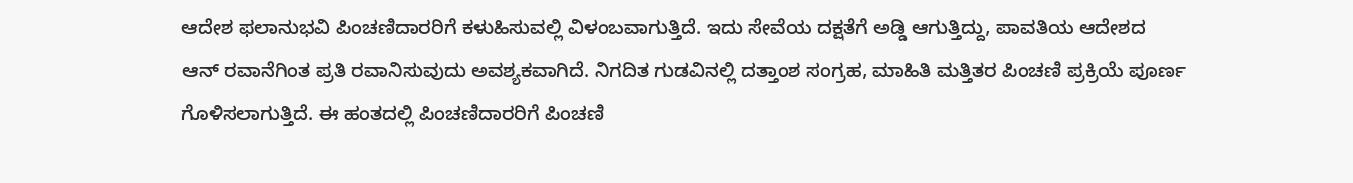ಆದೇಶ ಫಲಾನುಭವಿ ಪಿಂಚಣಿದಾರರಿಗೆ ಕಳುಹಿಸುವಲ್ಲಿ ವಿಳಂಬವಾಗುತ್ತಿದೆ. ಇದು ಸೇವೆಯ ದಕ್ಷತೆಗೆ ಅಡ್ಡಿ ಆಗುತ್ತಿದ್ದು, ಪಾವತಿಯ ಆದೇಶದ ಆನ್ ರವಾನೆಗಿಂತ ಪ್ರತಿ ರವಾನಿಸುವುದು ಅವಶ್ಯಕವಾಗಿದೆ. ನಿಗದಿತ ಗುಡವಿನಲ್ಲಿ ದತ್ತಾಂಶ ಸಂಗ್ರಹ, ಮಾಹಿತಿ ಮತ್ತಿತರ ಪಿಂಚಣಿ ಪ್ರಕ್ರಿಯೆ ಪೂರ್ಣ ಗೊಳಿಸಲಾಗುತ್ತಿದೆ. ಈ ಹಂತದಲ್ಲಿ ಪಿಂಚಣಿದಾರರಿಗೆ ಪಿಂಚಣಿ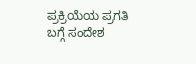ಪ್ರಕ್ರಿಯೆಯ ಪ್ರಗತಿ ಬಗ್ಗೆ ಸಂದೇಶ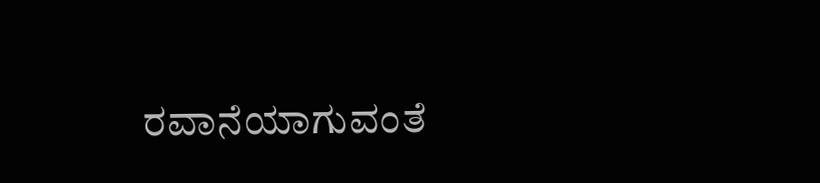ರವಾನೆಯಾಗುವಂತೆ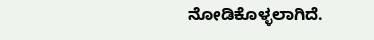ನೋಡಿಕೊಳ್ಳಲಾಗಿದೆ.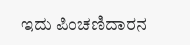ಇದು ಪಿಂಚಣಿದಾರನ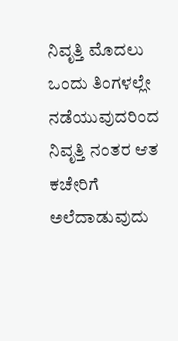ನಿವೃತ್ತಿ ಮೊದಲು ಒಂದು ತಿಂಗಳಲ್ಲೇ ನಡೆಯುವುದರಿಂದ ನಿವೃತ್ತಿ ನಂತರ ಆತ ಕಚೇರಿಗೆ ಅಲೆದಾಡುವುದು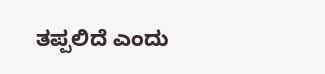ತಪ್ಪಲಿದೆ ಎಂದು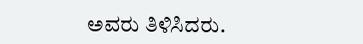ಅವರು ತಿಳಿಸಿದರು.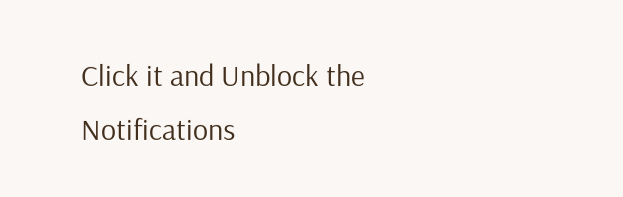Click it and Unblock the Notifications